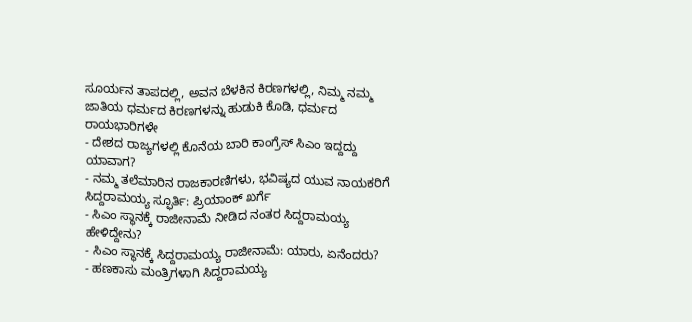ಸೂರ್ಯನ ತಾಪದಲ್ಲಿ, ಅವನ ಬೆಳಕಿನ ಕಿರಣಗಳಲ್ಲಿ, ನಿಮ್ಮ ನಮ್ಮ ಜಾತಿಯ ಧರ್ಮದ ಕಿರಣಗಳನ್ನು ಹುಡುಕಿ ಕೊಡಿ, ಧರ್ಮದ ರಾಯಭಾರಿಗಳೇ
- ದೇಶದ ರಾಜ್ಯಗಳಲ್ಲಿ ಕೊನೆಯ ಬಾರಿ ಕಾಂಗ್ರೆಸ್ ಸಿಎಂ ಇದ್ದದ್ದು ಯಾವಾಗ?
- ನಮ್ಮ ತಲೆಮಾರಿನ ರಾಜಕಾರಣಿಗಳು, ಭವಿಷ್ಯದ ಯುವ ನಾಯಕರಿಗೆ ಸಿದ್ದರಾಮಯ್ಯ ಸ್ಫೂರ್ತಿ: ಪ್ರಿಯಾಂಕ್ ಖರ್ಗೆ
- ಸಿಎಂ ಸ್ಥಾನಕ್ಕೆ ರಾಜೀನಾಮೆ ನೀಡಿದ ನಂತರ ಸಿದ್ದರಾಮಯ್ಯ ಹೇಳಿದ್ದೇನು?
- ಸಿಎಂ ಸ್ಥಾನಕ್ಕೆ ಸಿದ್ದರಾಮಯ್ಯ ರಾಜೀನಾಮೆ: ಯಾರು, ಏನೆಂದರು?
- ಹಣಕಾಸು ಮಂತ್ರಿಗಳಾಗಿ ಸಿದ್ದರಾಮಯ್ಯ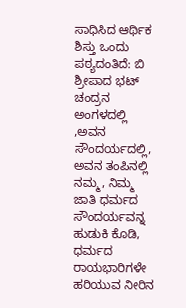ಸಾಧಿಸಿದ ಆರ್ಥಿಕ ಶಿಸ್ತು ಒಂದು ಪಠ್ಯದಂತಿದೆ: ಬಿ ಶ್ರೀಪಾದ ಭಟ್
ಚಂದ್ರನ ಅಂಗಳದಲ್ಲಿ ,ಅವನ ಸೌಂದರ್ಯದಲ್ಲಿ, ಅವನ ತಂಪಿನಲ್ಲಿ ನಮ್ಮ, ನಿಮ್ಮ ಜಾತಿ ಧರ್ಮದ ಸೌಂದರ್ಯವನ್ನ ಹುಡುಕಿ ಕೊಡಿ, ಧರ್ಮದ ರಾಯಭಾರಿಗಳೇ
ಹರಿಯುವ ನೀರಿನ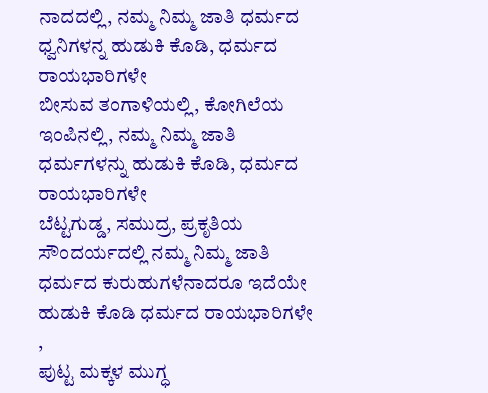ನಾದದಲ್ಲಿ, ನಮ್ಮ ನಿಮ್ಮ ಜಾತಿ ಧರ್ಮದ ಧ್ವನಿಗಳನ್ನ ಹುಡುಕಿ ಕೊಡಿ, ಧರ್ಮದ ರಾಯಭಾರಿಗಳೇ
ಬೀಸುವ ತಂಗಾಳಿಯಲ್ಲಿ, ಕೋಗಿಲೆಯ ಇಂಪಿನಲ್ಲಿ, ನಮ್ಮ ನಿಮ್ಮ ಜಾತಿ ಧರ್ಮಗಳನ್ನು ಹುಡುಕಿ ಕೊಡಿ, ಧರ್ಮದ ರಾಯಭಾರಿಗಳೇ
ಬೆಟ್ಟಗುಡ್ಡ, ಸಮುದ್ರ, ಪ್ರಕೃತಿಯ ಸೌಂದರ್ಯದಲ್ಲಿ ನಮ್ಮ ನಿಮ್ಮ ಜಾತಿ ಧರ್ಮದ ಕುರುಹುಗಳೆನಾದರೂ ಇದೆಯೇ ಹುಡುಕಿ ಕೊಡಿ ಧರ್ಮದ ರಾಯಭಾರಿಗಳೇ ,
ಪುಟ್ಟ ಮಕ್ಕಳ ಮುಗ್ಧ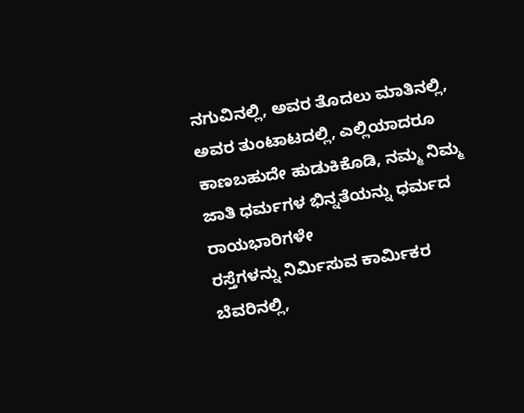ನಗುವಿನಲ್ಲಿ, ಅವರ ತೊದಲು ಮಾತಿನಲ್ಲಿ, ಅವರ ತುಂಟಾಟದಲ್ಲಿ, ಎಲ್ಲಿಯಾದರೂ ಕಾಣಬಹುದೇ ಹುಡುಕಿಕೊಡಿ, ನಮ್ಮ ನಿಮ್ಮ ಜಾತಿ ಧರ್ಮಗಳ ಭಿನ್ನತೆಯನ್ನು ಧರ್ಮದ ರಾಯಭಾರಿಗಳೇ
ರಸ್ತೆಗಳನ್ನು ನಿರ್ಮಿಸುವ ಕಾರ್ಮಿಕರ ಬೆವರಿನಲ್ಲಿ,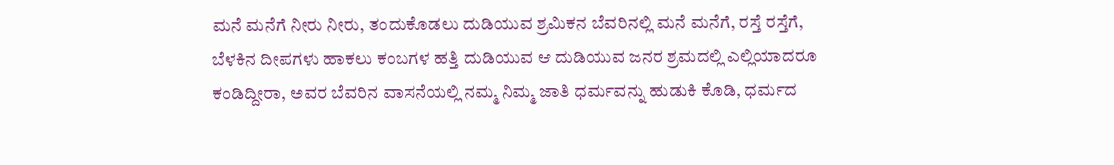ಮನೆ ಮನೆಗೆ ನೀರು ನೀರು, ತಂದುಕೊಡಲು ದುಡಿಯುವ ಶ್ರಮಿಕನ ಬೆವರಿನಲ್ಲಿ ಮನೆ ಮನೆಗೆ, ರಸ್ತೆ ರಸ್ತೆಗೆ, ಬೆಳಕಿನ ದೀಪಗಳು ಹಾಕಲು ಕಂಬಗಳ ಹತ್ತಿ ದುಡಿಯುವ ಆ ದುಡಿಯುವ ಜನರ ಶ್ರಮದಲ್ಲಿ ಎಲ್ಲಿಯಾದರೂ ಕಂಡಿದ್ದೀರಾ, ಅವರ ಬೆವರಿನ ವಾಸನೆಯಲ್ಲಿ ನಮ್ಮ ನಿಮ್ಮ ಜಾತಿ ಧರ್ಮವನ್ನು ಹುಡುಕಿ ಕೊಡಿ, ಧರ್ಮದ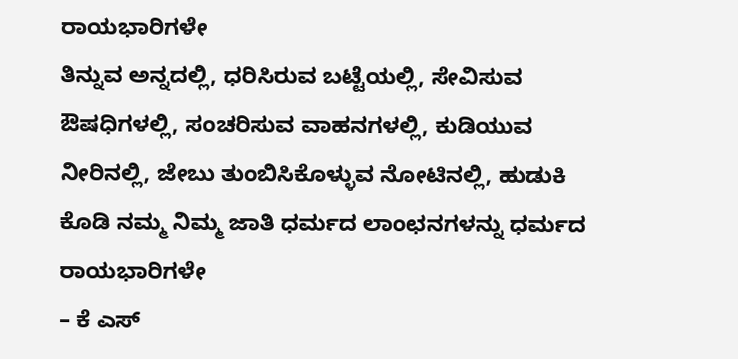ರಾಯಭಾರಿಗಳೇ
ತಿನ್ನುವ ಅನ್ನದಲ್ಲಿ, ಧರಿಸಿರುವ ಬಟ್ಟೆಯಲ್ಲಿ, ಸೇವಿಸುವ ಔಷಧಿಗಳಲ್ಲಿ, ಸಂಚರಿಸುವ ವಾಹನಗಳಲ್ಲಿ, ಕುಡಿಯುವ ನೀರಿನಲ್ಲಿ, ಜೇಬು ತುಂಬಿಸಿಕೊಳ್ಳುವ ನೋಟಿನಲ್ಲಿ, ಹುಡುಕಿ ಕೊಡಿ ನಮ್ಮ ನಿಮ್ಮ ಜಾತಿ ಧರ್ಮದ ಲಾಂಛನಗಳನ್ನು ಧರ್ಮದ ರಾಯಭಾರಿಗಳೇ
– ಕೆ ಎಸ್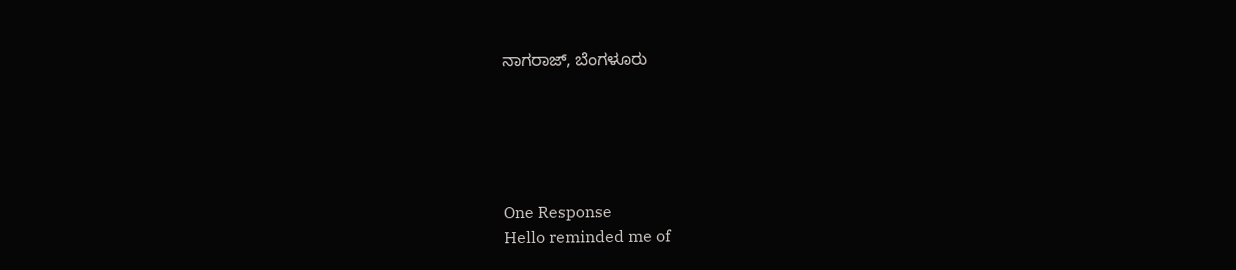ನಾಗರಾಜ್, ಬೆಂಗಳೂರು





One Response
Hello reminded me of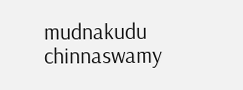mudnakudu chinnaswamy